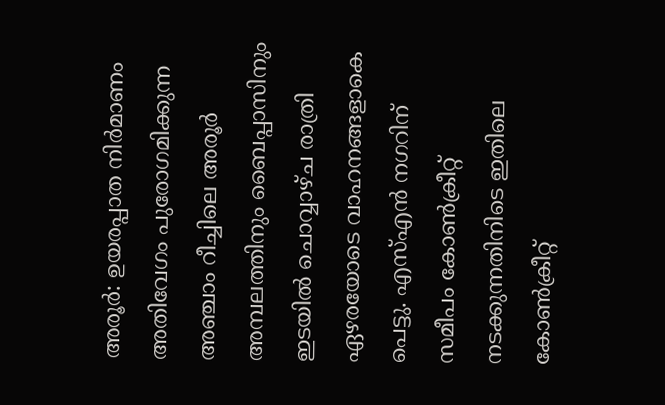അരൂര്‍: ഉയരപ്പാത നിര്‍മാണം അതിവേഗം പുരോഗമിക്കുന്ന അഞ്ചാം റീച്ചിലെ അരൂര്‍ അമ്പലത്തിനും ബൈപ്പാസിനും ഇടയില്‍ ചൊവ്വാഴ്ച രാത്രി ഏഴരയോടെ വാഹനങ്ങളാകെ പെട്ടു. എസ്എന്‍ നഗറിന് സമീപം കോണ്‍ക്രീറ്റ് നടക്കുന്നതിനിടെ ഇതിലെ കോണ്‍ക്രീറ്റ്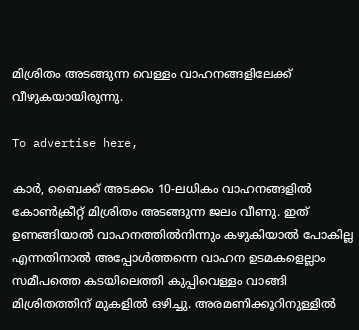മിശ്രിതം അടങ്ങുന്ന വെള്ളം വാഹനങ്ങളിലേക്ക് വീഴുകയായിരുന്നു.

To advertise here,

കാര്‍, ബൈക്ക് അടക്കം 10-ലധികം വാഹനങ്ങളില്‍ കോണ്‍ക്രീറ്റ് മിശ്രിതം അടങ്ങുന്ന ജലം വീണു. ഇത് ഉണങ്ങിയാല്‍ വാഹനത്തില്‍നിന്നും കഴുകിയാല്‍ പോകില്ല എന്നതിനാല്‍ അപ്പോള്‍ത്തന്നെ വാഹന ഉടമകളെല്ലാം സമീപത്തെ കടയിലെത്തി കുപ്പിവെള്ളം വാങ്ങി മിശ്രിതത്തിന് മുകളില്‍ ഒഴിച്ചു. അരമണിക്കൂറിനുള്ളില്‍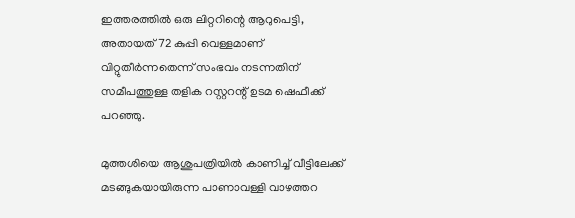ഇത്തരത്തില്‍ ഒരു ലിറ്ററിന്റെ ആറുപെട്ടി, അതായത് 72 കുപ്പി വെള്ളമാണ് വിറ്റുതീര്‍ന്നതെന്ന് സംഭവം നടന്നതിന് സമീപത്തുള്ള തളിക റസ്റ്ററന്റ് ഉടമ ഷെഫീക്ക് പറഞ്ഞു.

മുത്തശിയെ ആശുപത്രിയില്‍ കാണിച്ച് വീട്ടിലേക്ക് മടങ്ങുകയായിരുന്ന പാണാവള്ളി വാഴത്തറ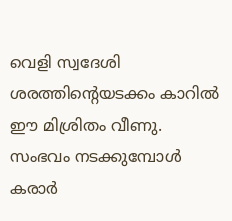വെളി സ്വദേശി ശരത്തിന്റെയടക്കം കാറില്‍ ഈ മിശ്രിതം വീണു. സംഭവം നടക്കുമ്പോള്‍ കരാര്‍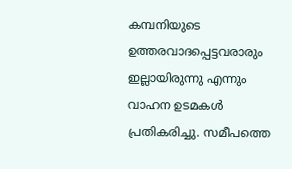കമ്പനിയുടെ ഉത്തരവാദപ്പെട്ടവരാരും ഇല്ലായിരുന്നു എന്നും വാഹന ഉടമകള്‍ പ്രതികരിച്ചു. സമീപത്തെ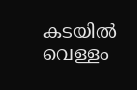കടയില്‍ വെള്ളം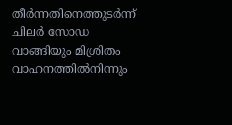തീര്‍ന്നതിനെത്തുടര്‍ന്ന് ചിലര്‍ സോഡ വാങ്ങിയും മിശ്രിതം വാഹനത്തില്‍നിന്നും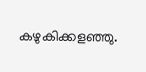കഴുകിക്കളഞ്ഞു.